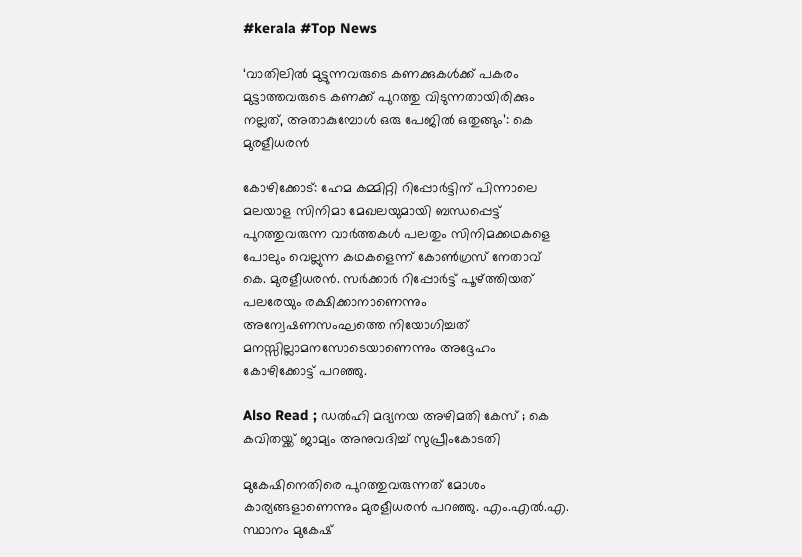#kerala #Top News

‘വാതിലില്‍ മുട്ടുന്നവരുടെ കണക്കുകള്‍ക്ക് പകരം മുട്ടാത്തവരുടെ കണക്ക് പുറത്തു വിടുന്നതായിരിക്കും നല്ലത്, അതാകുമ്പോള്‍ ഒരു പേജില്‍ ഒതുങ്ങും’: കെ മുരളീധരന്‍

കോഴിക്കോട്: ഹേമ കമ്മിറ്റി റിപ്പോര്‍ട്ടിന് പിന്നാലെ മലയാള സിനിമാ മേഖലയുമായി ബന്ധപ്പെട്ട് പുറത്തുവരുന്ന വാര്‍ത്തകള്‍ പലതും സിനിമക്കഥകളെ പോലും വെല്ലുന്ന കഥകളെന്ന് കോണ്‍ഗ്രസ് നേതാവ് കെ. മുരളീധരന്‍. സര്‍ക്കാര്‍ റിപ്പോര്‍ട്ട് പൂഴ്ത്തിയത് പലരേയും രക്ഷിക്കാനാണെന്നും അന്വേഷണസംഘത്തെ നിയോഗിച്ചത് മനസ്സില്ലാമനസോടെയാണെന്നും അദ്ദേഹം കോഴിക്കോട്ട് പറഞ്ഞു.

Also Read ; ഡല്‍ഹി മദ്യനയ അഴിമതി കേസ് ; കെ കവിതയ്ക്ക് ജാമ്യം അനുവദിച്ച് സുപ്രീംകോടതി

മുകേഷിനെതിരെ പുറത്തുവരുന്നത് മോശം കാര്യങ്ങളാണെന്നും മുരളീധരന്‍ പറഞ്ഞു. എം.എല്‍.എ. സ്ഥാനം മുകേഷ്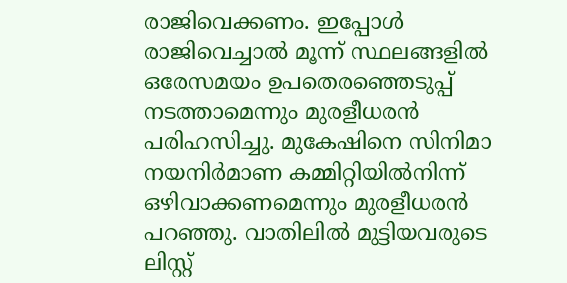രാജിവെക്കണം. ഇപ്പോള്‍ രാജിവെച്ചാല്‍ മൂന്ന് സ്ഥലങ്ങളില്‍ ഒരേസമയം ഉപതെരഞ്ഞെടുപ്പ് നടത്താമെന്നും മുരളീധരന്‍ പരിഹസിച്ചു. മുകേഷിനെ സിനിമാ നയനിര്‍മാണ കമ്മിറ്റിയില്‍നിന്ന് ഒഴിവാക്കണമെന്നും മുരളീധരന്‍ പറഞ്ഞു. വാതിലില്‍ മുട്ടിയവരുടെ ലിസ്റ്റ്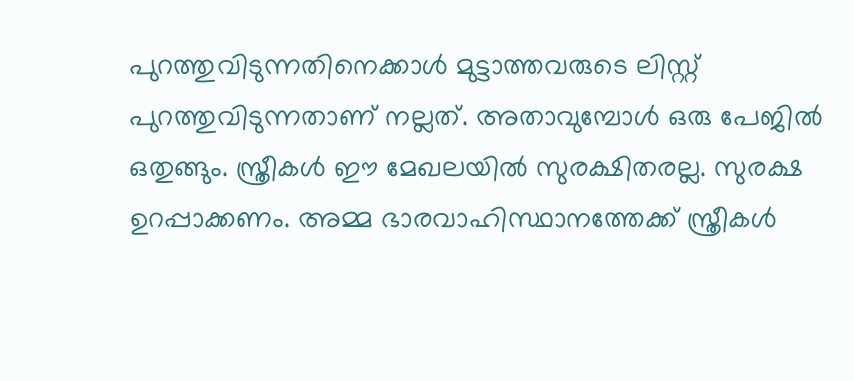പുറത്തുവിടുന്നതിനെക്കാള്‍ മുട്ടാത്തവരുടെ ലിസ്റ്റ് പുറത്തുവിടുന്നതാണ് നല്ലത്. അതാവുമ്പോള്‍ ഒരു പേജില്‍ ഒതുങ്ങും. സ്ത്രീകള്‍ ഈ മേഖലയില്‍ സുരക്ഷിതരല്ല. സുരക്ഷ ഉറപ്പാക്കണം. അമ്മ ഭാരവാഹിസ്ഥാനത്തേക്ക് സ്ത്രീകള്‍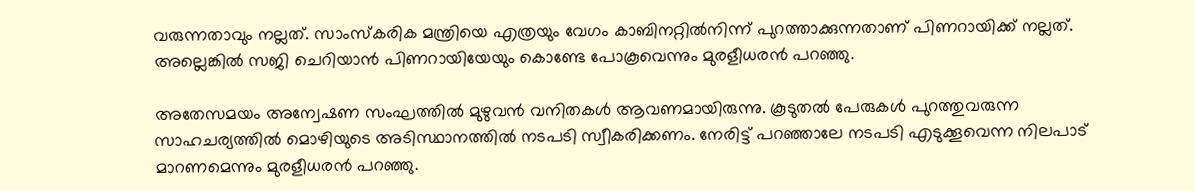വരുന്നതാവും നല്ലത്. സാംസ്‌കരിക മന്ത്രിയെ എത്രയും വേഗം കാബിനറ്റില്‍നിന്ന് പുറത്താക്കുന്നതാണ് പിണറായിക്ക് നല്ലത്. അല്ലെങ്കില്‍ സജി ചെറിയാന്‍ പിണറായിയേയും കൊണ്ടേ പോകൂവെന്നും മുരളീധരന്‍ പറഞ്ഞു.

അതേസമയം അന്വേഷണ സംഘത്തില്‍ മുഴുവന്‍ വനിതകള്‍ ആവണമായിരുന്നു. കൂടുതല്‍ പേരുകള്‍ പുറത്തുവരുന്ന സാഹചര്യത്തില്‍ മൊഴിയുടെ അടിസ്ഥാനത്തില്‍ നടപടി സ്വീകരിക്കണം. നേരിട്ട് പറഞ്ഞാലേ നടപടി എടുക്കൂവെന്ന നിലപാട് മാറണമെന്നും മുരളീധരന്‍ പറഞ്ഞു.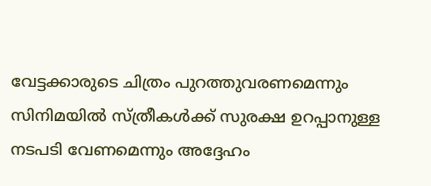വേട്ടക്കാരുടെ ചിത്രം പുറത്തുവരണമെന്നും സിനിമയില്‍ സ്ത്രീകള്‍ക്ക് സുരക്ഷ ഉറപ്പാനുള്ള നടപടി വേണമെന്നും അദ്ദേഹം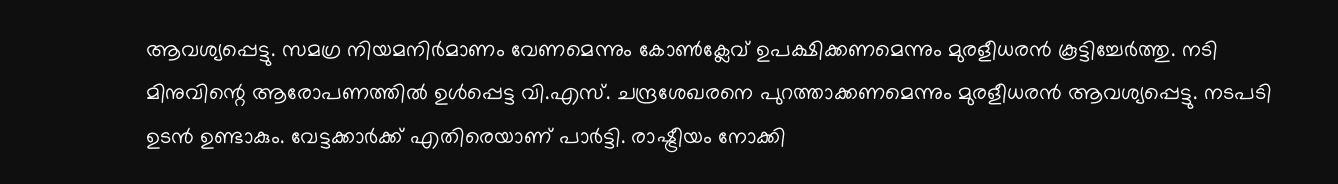ആവശ്യപ്പെട്ടു. സമഗ്ര നിയമനിര്‍മാണം വേണമെന്നും കോണ്‍ക്ലേവ് ഉപക്ഷിക്കണമെന്നും മുരളീധരന്‍ കൂട്ടിച്ചേര്‍ത്തു. നടി മിനുവിന്റെ ആരോപണത്തില്‍ ഉള്‍പ്പെട്ട വി.എസ്. ചന്ദ്രശേഖരനെ പുറത്താക്കണമെന്നും മുരളീധരന്‍ ആവശ്യപ്പെട്ടു. നടപടി ഉടന്‍ ഉണ്ടാകും. വേട്ടക്കാര്‍ക്ക് എതിരെയാണ് പാര്‍ട്ടി. രാഷ്ട്രീയം നോക്കി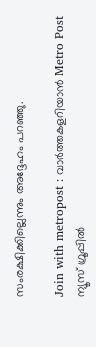സംരക്ഷിക്കില്ലെന്നും അദ്ദേഹം പറഞ്ഞു.

Join with metropost : വാർത്തകളറിയാൻ Metro Post ന്യൂസ് ഗ്രൂപ്പിൽ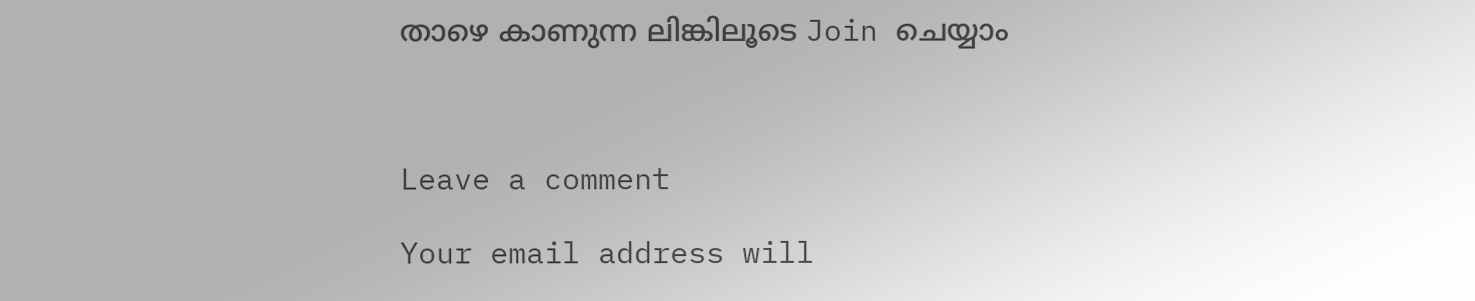താഴെ കാണുന്ന ലിങ്കിലൂടെ Join ചെയ്യാം



Leave a comment

Your email address will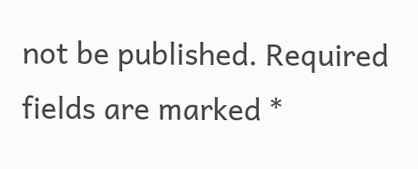not be published. Required fields are marked *